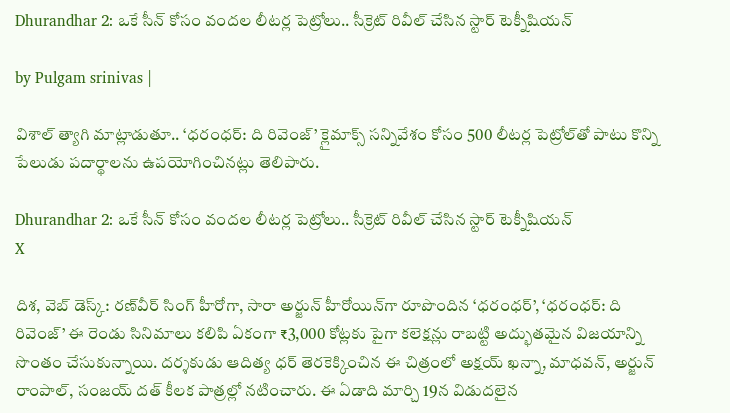Dhurandhar 2: ఒకే సీన్ కోసం వందల లీటర్ల పెట్రోలు.. సీక్రెట్ రివీల్ చేసిన స్టార్ టెక్నీషియన్

by Pulgam srinivas |

విశాల్ త్యాగి మాట్లాడుతూ.. ‘ధరంధర్: ది రివెంజ్’ క్లైమాక్స్ సన్నివేశం కోసం 500 లీటర్ల పెట్రోల్‌తో పాటు కొన్ని పేలుడు పదార్థాలను ఉపయోగించినట్లు తెలిపారు.

Dhurandhar 2: ఒకే సీన్ కోసం వందల లీటర్ల పెట్రోలు.. సీక్రెట్ రివీల్ చేసిన స్టార్ టెక్నీషియన్
X

దిశ, వెబ్ డెస్క్: రణ్‌వీర్ సింగ్ హీరోగా, సారా అర్జున్ హీరోయిన్‌గా రూపొందిన ‘ధరంధర్’, ‘ధరంధర్: ది రివెంజ్’ ఈ రెండు సినిమాలు కలిపి ఏకంగా ₹3,000 కోట్లకు పైగా కలెక్షన్లు రాబట్టి అద్భుతమైన విజయాన్ని సొంతం చేసుకున్నాయి. దర్శకుడు ఆదిత్య ధర్ తెరకెక్కించిన ఈ చిత్రంలో అక్షయ్ ఖన్నా, మాధవన్, అర్జున్ రాంపాల్, సంజయ్ దత్ కీలక పాత్రల్లో నటించారు. ఈ ఏడాది మార్చి 19న విడుదలైన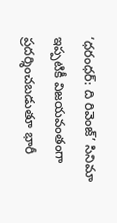‘ధరంధర్: ది రివెంజ్’ సినిమా ఇప్పటికీ విజయవంతంగా ప్రదర్శించబడుతూ భారీ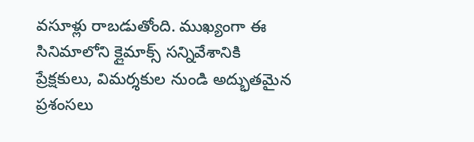వసూళ్లు రాబడుతోంది. ముఖ్యంగా ఈ సినిమాలోని క్లైమాక్స్ సన్నివేశానికి ప్రేక్షకులు, విమర్శకుల నుండి అద్భుతమైన ప్రశంసలు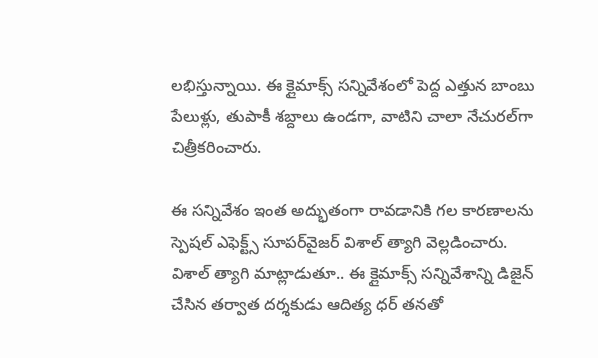లభిస్తున్నాయి. ఈ క్లైమాక్స్ సన్నివేశంలో పెద్ద ఎత్తున బాంబు పేలుళ్లు, తుపాకీ శబ్దాలు ఉండగా, వాటిని చాలా నేచురల్‌గా చిత్రీకరించారు.

ఈ సన్నివేశం ఇంత అద్భుతంగా రావడానికి గల కారణాలను స్పెషల్ ఎఫెక్ట్స్ సూపర్‌వైజర్ విశాల్ త్యాగి వెల్లడించారు. విశాల్ త్యాగి మాట్లాడుతూ.. ఈ క్లైమాక్స్ సన్నివేశాన్ని డిజైన్ చేసిన తర్వాత దర్శకుడు ఆదిత్య ధర్ తనతో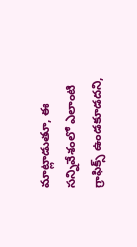మాట్లాడుతూ, ఈ సన్నివేశంలో ఎలాంటి గ్రాఫిక్స్ ఉండకూడదని,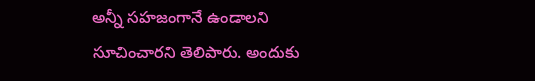అన్నీ సహజంగానే ఉండాలని సూచించారని తెలిపారు. అందుకు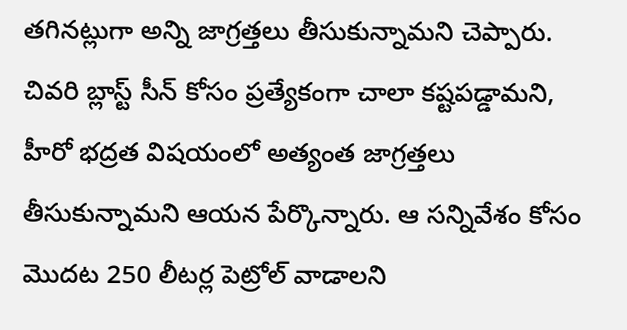తగినట్లుగా అన్ని జాగ్రత్తలు తీసుకున్నామని చెప్పారు. చివరి బ్లాస్ట్ సీన్ కోసం ప్రత్యేకంగా చాలా కష్టపడ్డామని, హీరో భద్రత విషయంలో అత్యంత జాగ్రత్తలు తీసుకున్నామని ఆయన పేర్కొన్నారు. ఆ సన్నివేశం కోసం మొదట 250 లీటర్ల పెట్రోల్ వాడాలని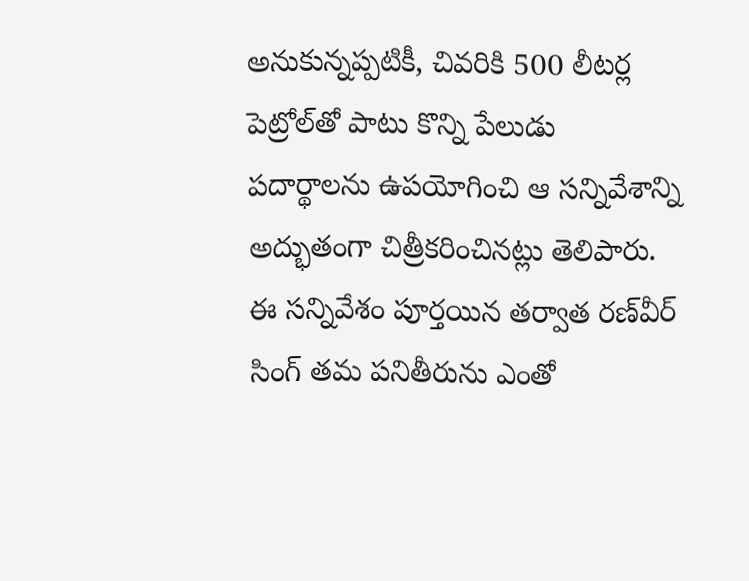అనుకున్నప్పటికీ, చివరికి 500 లీటర్ల పెట్రోల్‌తో పాటు కొన్ని పేలుడు పదార్థాలను ఉపయోగించి ఆ సన్నివేశాన్ని అద్భుతంగా చిత్రీకరించినట్లు తెలిపారు. ఈ సన్నివేశం పూర్తయిన తర్వాత రణ్‌వీర్ సింగ్ తమ పనితీరును ఎంతో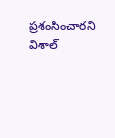ప్రశంసించారని విశాల్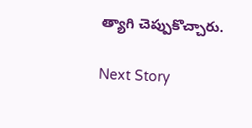త్యాగి చెప్పుకొచ్చారు.

Next Story